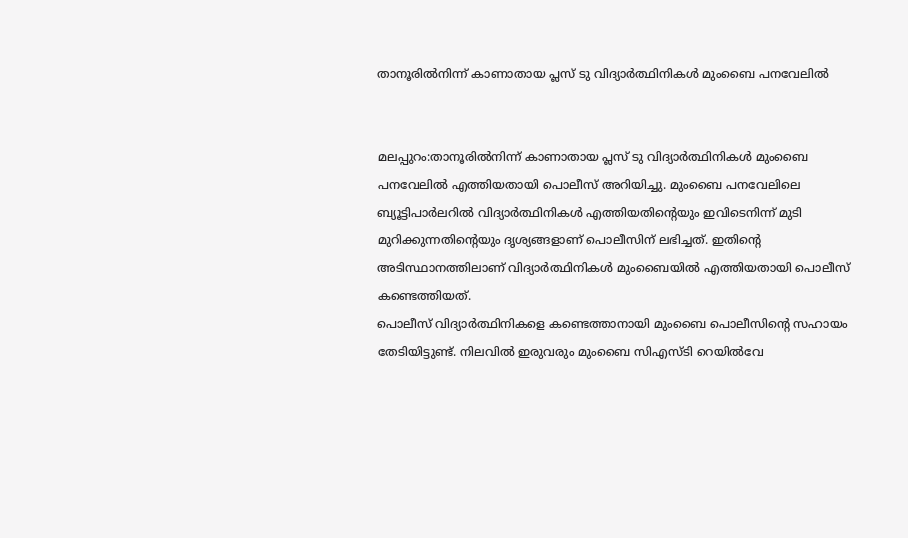താനൂരില്‍നിന്ന് കാണാതായ പ്ലസ് ടു വിദ്യാര്‍ത്ഥിനികള്‍ മുംബൈ പനവേലില്‍


മലപ്പുറം:താനൂരില്‍നിന്ന് കാണാതായ പ്ലസ് ടു വിദ്യാര്‍ത്ഥിനികള്‍ മുംബൈ പനവേലില്‍ എത്തിയതായി പൊലീസ് അറിയിച്ചു. മുംബൈ പനവേലിലെ ബ്യൂട്ടിപാര്‍ലറില്‍ വിദ്യാര്‍ത്ഥിനികള്‍ എത്തിയതിന്റെയും ഇവിടെനിന്ന് മുടി മുറിക്കുന്നതിന്റെയും ദൃശ്യങ്ങളാണ് പൊലീസിന് ലഭിച്ചത്. ഇതിന്റെ അടിസ്ഥാനത്തിലാണ് വിദ്യാര്‍ത്ഥിനികള്‍ മുംബൈയില്‍ എത്തിയതായി പൊലീസ് കണ്ടെത്തിയത്.
പൊലീസ് വിദ്യാര്‍ത്ഥിനികളെ കണ്ടെത്താനായി മുംബൈ പൊലീസിന്റെ സഹായം തേടിയിട്ടുണ്ട്. നിലവില്‍ ഇരുവരും മുംബൈ സിഎസ്ടി റെയില്‍വേ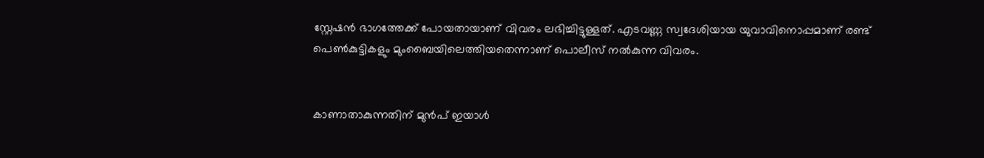സ്റ്റേഷന്‍ ഭാഗത്തേക്ക് പോയതായാണ് വിവരം ലഭിച്ചിട്ടുള്ളത്. എടവണ്ണ സ്വദേശിയായ യുവാവിനൊപ്പമാണ് രണ്ട് പെണ്‍കുട്ടികളും മുംബൈയിലെത്തിയതെന്നാണ് പൊലീസ് നല്‍കുന്ന വിവരം.


കാണാതാകുന്നതിന് മുന്‍പ് ഇയാള്‍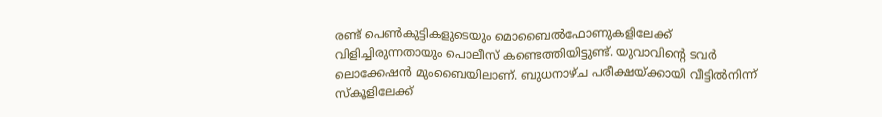രണ്ട് പെണ്‍കുട്ടികളുടെയും മൊബൈല്‍ഫോണുകളിലേക്ക് വിളിച്ചിരുന്നതായും പൊലീസ് കണ്ടെത്തിയിട്ടുണ്ട്. യുവാവിന്റെ ടവര്‍ ലൊക്കേഷന്‍ മുംബൈയിലാണ്. ബുധനാഴ്ച പരീക്ഷയ്ക്കായി വീട്ടില്‍നിന്ന് സ്‌കൂളിലേക്ക്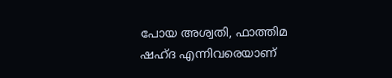പോയ അശ്വതി, ഫാത്തിമ ഷഹ്ദ എന്നിവരെയാണ്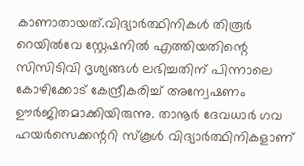കാണാതായത്.വിദ്യാര്‍ത്ഥിനികള്‍ തിരൂര്‍ റെയില്‍വേ സ്റ്റേഷനില്‍ എത്തിയതിന്റെ സിസിടിവി ദൃശ്യങ്ങള്‍ ലഭിച്ചതിന് പിന്നാലെ കോഴിക്കോട് കേന്ദ്രീകരിച്ച് അന്വേഷണം ഊര്‍ജിതമാക്കിയിരുന്നു. താനൂര്‍ ദേവധാര്‍ ഗവ ഹയര്‍സെക്കന്ററി സ്‌കൂള്‍ വിദ്യാര്‍ത്ഥിനികളാണ്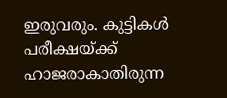ഇരുവരും. കുട്ടികള്‍ പരീക്ഷയ്ക്ക് ഹാജരാകാതിരുന്ന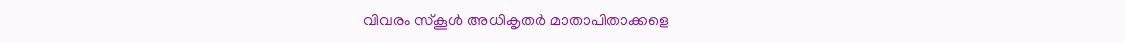വിവരം സ്‌കൂള്‍ അധികൃതര്‍ മാതാപിതാക്കളെ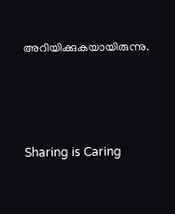അറിയിക്കുകയായിരുന്നു.




Sharing is Caring